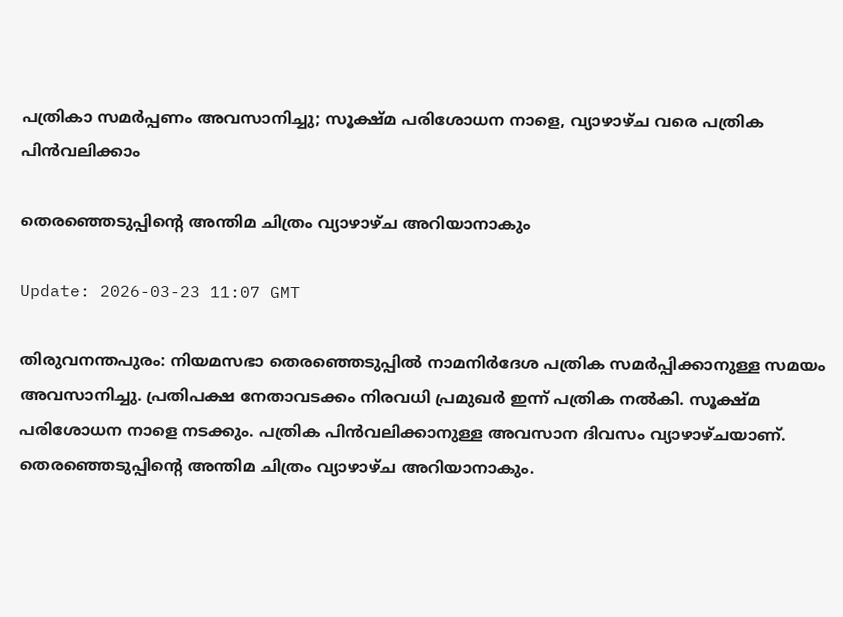പത്രികാ സമര്‍പ്പണം അവസാനിച്ചു; സൂക്ഷ്മ പരിശോധന നാളെ, വ്യാഴാഴ്ച വരെ പത്രിക പിൻവലിക്കാം

തെരഞ്ഞെടുപ്പിന്‍റെ അന്തിമ ചിത്രം വ്യാഴാഴ്ച അറിയാനാകും

Update: 2026-03-23 11:07 GMT

തിരുവനന്തപുരം: നിയമസഭാ തെരഞ്ഞെടുപ്പില്‍ നാമനിര്‍ദേശ പത്രിക സമര്‍പ്പിക്കാനുള്ള സമയം അവസാനിച്ചു. പ്രതിപക്ഷ നേതാവടക്കം നിരവധി പ്രമുഖര്‍ ഇന്ന് പത്രിക നല്‍കി. സൂക്ഷ്മ പരിശോധന നാളെ നടക്കും. പത്രിക പിന്‍വലിക്കാനുള്ള അവസാന ദിവസം വ്യാഴാഴ്ചയാണ്. തെരഞ്ഞെടുപ്പിന്റെ അന്തിമ ചിത്രം വ്യാഴാഴ്ച അറിയാനാകും.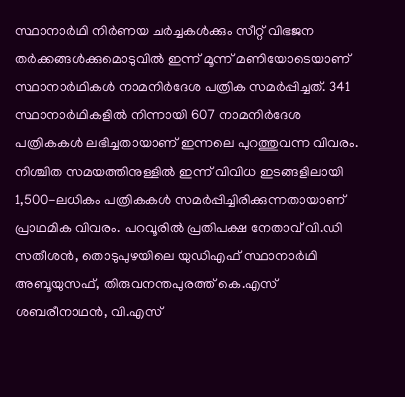സ്ഥാനാര്‍ഥി നിര്‍ണയ ചര്‍ച്ചകള്‍ക്കും സീറ്റ് വിഭജന തര്‍ക്കങ്ങള്‍ക്കുമൊടുവില്‍ ഇന്ന് മൂന്ന് മണിയോടെയാണ് സ്ഥാനാര്‍ഥികള്‍ നാമനിര്‍ദേശ പത്രിക സമര്‍പ്പിച്ചത്. 341 സ്ഥാനാര്‍ഥികളില്‍ നിന്നായി 607 നാമനിര്‍ദേശ പത്രികകള്‍ ലഭിച്ചതായാണ് ഇന്നലെ പുറത്തുവന്ന വിവരം. നിശ്ചിത സമയത്തിനുള്ളിൽ ഇന്ന് വിവിധ ഇടങ്ങളിലായി 1,500-ലധികം പത്രികകള്‍ സമര്‍പ്പിച്ചിരിക്കുന്നതായാണ് പ്രാഥമിക വിവരം. പറവൂരില്‍ പ്രതിപക്ഷ നേതാവ് വി.ഡി സതീശന്‍, തൊടുപുഴയിലെ യുഡിഎഫ് സ്ഥാനാര്‍ഥി അബൂയുസഫ്, തിരുവനന്തപുരത്ത് കെ.എസ് ശബരീനാഥന്‍, വി.എസ്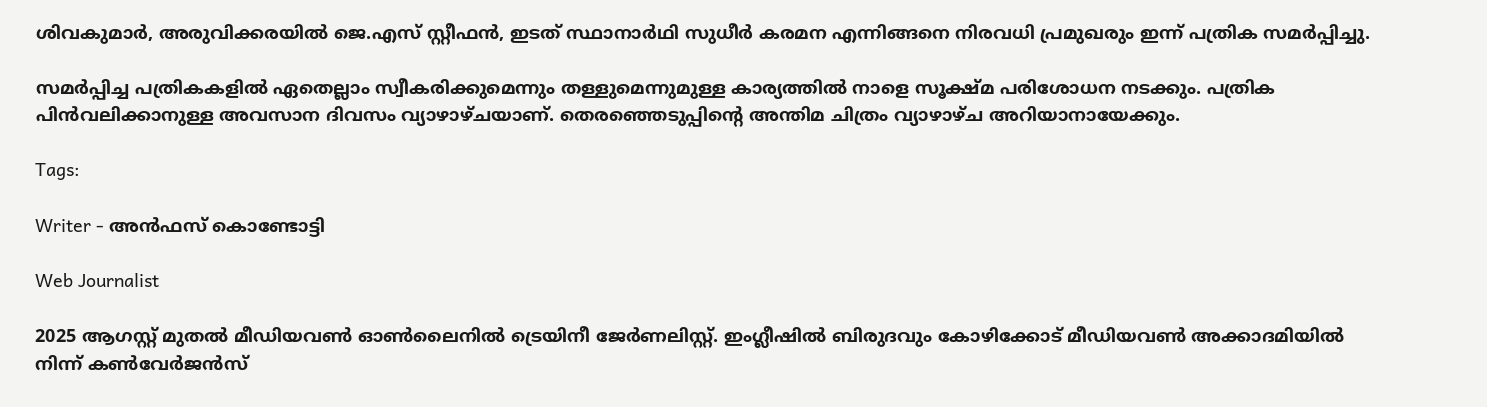ശിവകുമാര്‍, അരുവിക്കരയില്‍ ജെ.എസ് സ്റ്റീഫന്‍, ഇടത് സ്ഥാനാര്‍ഥി സുധീര്‍ കരമന എന്നിങ്ങനെ നിരവധി പ്രമുഖരും ഇന്ന് പത്രിക സമര്‍പ്പിച്ചു.

സമര്‍പ്പിച്ച പത്രികകളില്‍ ഏതെല്ലാം സ്വീകരിക്കുമെന്നും തള്ളുമെന്നുമുള്ള കാര്യത്തില്‍ നാളെ സൂക്ഷ്മ പരിശോധന നടക്കും. പത്രിക പിന്‍വലിക്കാനുള്ള അവസാന ദിവസം വ്യാഴാഴ്ചയാണ്. തെരഞ്ഞെടുപ്പിന്റെ അന്തിമ ചിത്രം വ്യാഴാഴ്ച അറിയാനായേക്കും.

Tags:

Writer - അൻഫസ് കൊണ്ടോട്ടി

Web Journalist

2025 ആഗസ്റ്റ് മുതൽ മീഡിയവൺ ഓൺലൈനിൽ ട്രെയിനീ ജേർണലിസ്റ്റ്. ഇംഗ്ലീഷിൽ ബിരുദവും കോഴിക്കോട് മീഡിയവൺ അക്കാദമിയിൽ നിന്ന് കൺവേർജൻസ്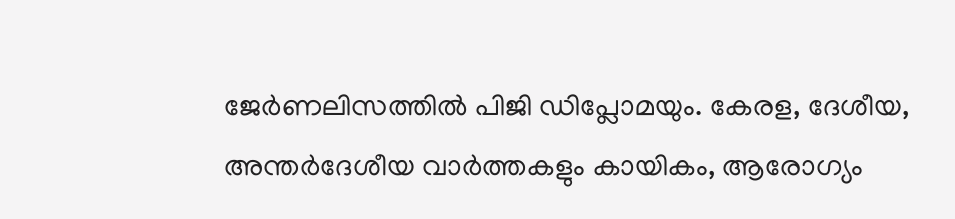ജേർണലിസത്തിൽ പിജി ഡിപ്ലോമയും. കേരള, ദേശീയ, അന്തർദേശീയ വാർത്തകളും കായികം, ആരോഗ്യം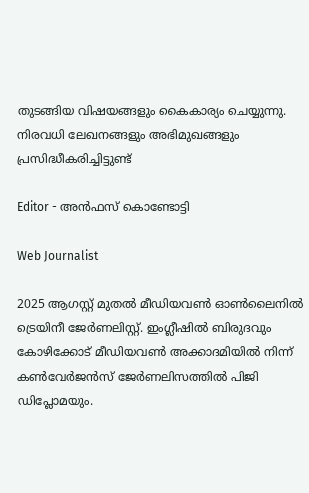തുടങ്ങിയ വിഷയങ്ങളും കൈകാര്യം ചെയ്യുന്നു. നിരവധി ലേഖനങ്ങളും അഭിമുഖങ്ങളും പ്രസിദ്ധീകരിച്ചിട്ടുണ്ട്

Editor - അൻഫസ് കൊണ്ടോട്ടി

Web Journalist

2025 ആഗസ്റ്റ് മുതൽ മീഡിയവൺ ഓൺലൈനിൽ ട്രെയിനീ ജേർണലിസ്റ്റ്. ഇംഗ്ലീഷിൽ ബിരുദവും കോഴിക്കോട് മീഡിയവൺ അക്കാദമിയിൽ നിന്ന് കൺവേർജൻസ് ജേർണലിസത്തിൽ പിജി ഡിപ്ലോമയും.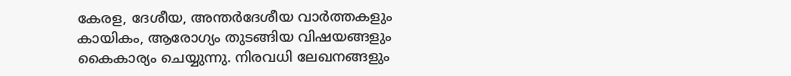കേരള, ദേശീയ, അന്തർദേശീയ വാർത്തകളും കായികം, ആരോഗ്യം തുടങ്ങിയ വിഷയങ്ങളും കൈകാര്യം ചെയ്യുന്നു. നിരവധി ലേഖനങ്ങളും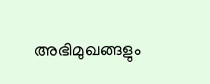അഭിമുഖങ്ങളും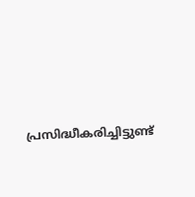പ്രസിദ്ധീകരിച്ചിട്ടുണ്ട്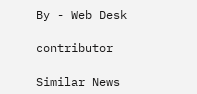By - Web Desk

contributor

Similar News